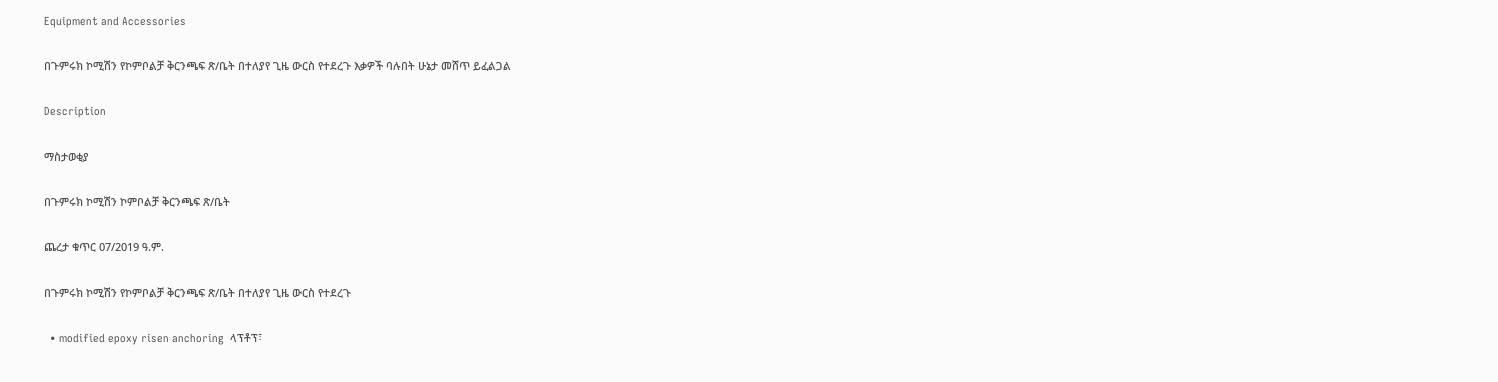Equipment and Accessories

በጉምሩክ ኮሚሽን የኮምቦልቻ ቅርንጫፍ ጽ/ቤት በተለያየ ጊዜ ውርስ የተደረጉ እቃዎች ባሉበት ሁኔታ መሸጥ ይፈልጋል

Description

ማስታወቂያ

በጉምሩክ ኮሚሽን ኮምቦልቻ ቅርንጫፍ ጽ/ቤት

ጨረታ ቁጥር 07/2019 ዓ.ም.

በጉምሩክ ኮሚሽን የኮምቦልቻ ቅርንጫፍ ጽ/ቤት በተለያየ ጊዜ ውርስ የተደረጉ

  • modified epoxy risen anchoring  ላፕቶፕ፣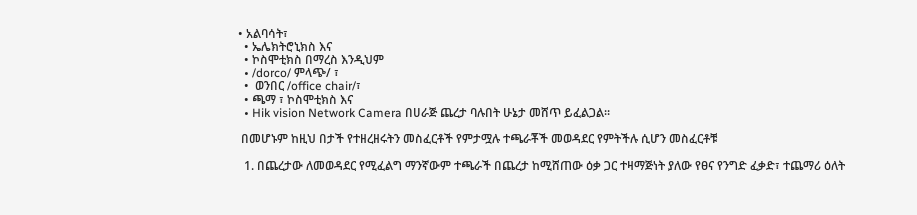• አልባሳት፣
  • ኤሌክትሮኒክስ እና
  • ኮስሞቲክስ በማረስ እንዲህም
  • /dorco/ ምላጭ/ ፣
  •  ወንበር /office chair/፣
  • ጫማ ፣ ኮስሞቲክስ እና
  • Hik vision Network Camera በሀራጅ ጨረታ ባሉበት ሁኔታ መሸጥ ይፈልጋል፡፡

 በመሆኑም ከዚህ በታች የተዘረዘሩትን መስፈርቶች የምታሟሉ ተጫራቾች መወዳደር የምትችሉ ሲሆን መስፈርቶቹ

  1. በጨረታው ለመወዳደር የሚፈልግ ማንኛውም ተጫራች በጨረታ ከሚሸጠው ዕቃ ጋር ተዛማጅነት ያለው የፀና የንግድ ፈቃድ፣ ተጨማሪ ዕለት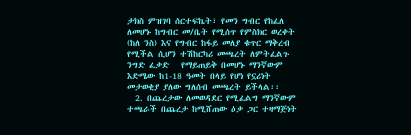ታክስ ምዝገባ ሰርተፍኬት፣ የመን ግብር የከፈለ ለመሆኑ ከግብር መ/ቤት የሚሰጥ የምስክር ወረቀት (ከለ ንስ) እና የግብር ከፋይ መለያ ቁጥር ማቅረብ የሚችል ሲሆን ተሽከርካሪ መጫረት ለምትፈልጉ ንግድ ፈቃድ   የማይጠይቅ በመሆኑ ማንኛውም እድሜው ከ1-18 ዓመት በላይ የሆነ የኗሪነት መታወቂያ ያለው ግለሰብ መጫረት ይችላል፡፡
  2. በጨረታው ለመወዳደር የሚፈልግ ማንኛውም ተጫራች በጨረታ ከሚሸጠው ዕቃ ጋር ተዛማጅነት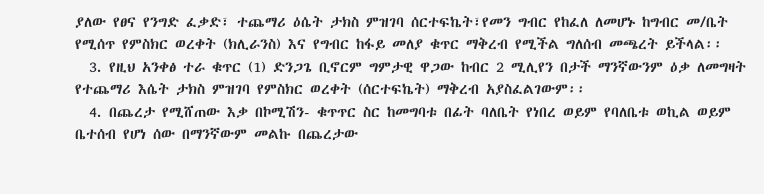ያለው የፀና የንግድ ፈቃድ፣ ተጨማሪ ዕሴት ታክስ ምዝገባ ሰርተፍኬት፣የመን ግብር የከፈለ ለመሆኑ ከግብር መ/ቤት የሚሰጥ የምስክር ወረቀት (ክሊራንስ) እና የግብር ከፋይ መለያ ቁጥር ማቅረብ የሚችል ግለሰብ መጫረት ይችላል፡፡
  3. የዚህ አንቀፅ ተራ ቁጥር (1) ድንጋጌ ቢኖርም ግምታዊ ዋጋው ከብር 2 ሚሊየን በታች ማንኛውንም ዕቃ ለመግዛት የተጨማሪ እሴት ታክስ ምዝገባ የምስክር ወረቀት (ሰርተፍኬት) ማቅረብ አያስፈልገውም፡፡
  4. በጨረታ የሚሸጠው እቃ በኮሚሽን- ቁጥጥር ስር ከመግባቱ በፊት ባለቤት የነበረ ወይም የባለቤቱ ወኪል ወይም ቤተሰብ የሆነ ሰው በማንኛውም መልኩ በጨረታው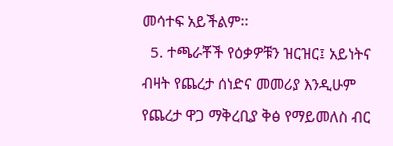መሳተፍ አይችልም፡፡
  5. ተጫራቾች የዕቃዎቹን ዝርዝር፤ አይነትና ብዛት የጨረታ ሰነድና መመሪያ እንዲሁም የጨረታ ዋጋ ማቅረቢያ ቅፅ የማይመለስ ብር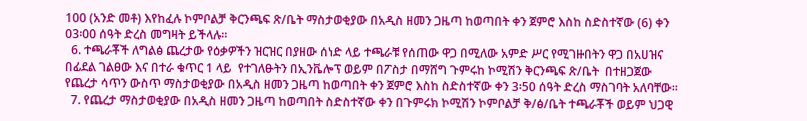100 (አንድ መቶ) እየከፈሉ ኮምቦልቻ ቅርንጫፍ ጽ/ቤት ማስታወቂያው በአዲስ ዘመን ጋዜጣ ከወጣበት ቀን ጀምሮ እስከ ስድስተኛው (6) ቀን 03፡00 ሰዓት ድረስ መግዛት ይችላሉ፡፡
  6. ተጫራቾች ለግልፅ ጨረታው የዕቃዎችን ዝርዝር በያዘው ሰነድ ላይ ተጫራቹ የሰጠው ዋጋ በሚለው አምድ ሥር የሚገዙበትን ዋጋ በአሀዝና በፊደል ገልፀው እና በተራ ቁጥር 1 ላይ  የተገለፁትን በኢንቬሎፕ ወይም በፖስታ በማሸግ ጉምሩከ ኮሚሽን ቅርንጫፍ ጽ/ቤት  በተዘጋጀው የጨረታ ሳጥን ውስጥ ማስታወቂያው በአዲስ ዘመን ጋዜጣ ከወጣበት ቀን ጀምሮ እስከ ስድስተኛው ቀን 3፡50 ሰዓት ድረስ ማስገባት አለባቸው፡፡
  7. የጨረታ ማስታወቂያው በአዲስ ዘመን ጋዜጣ ከወጣበት ስድስተኛው ቀን በጉምሩክ ኮሚሽን ኮምቦልቻ ቅ/ፅ/ቤት ተጫራቾች ወይም ህጋዊ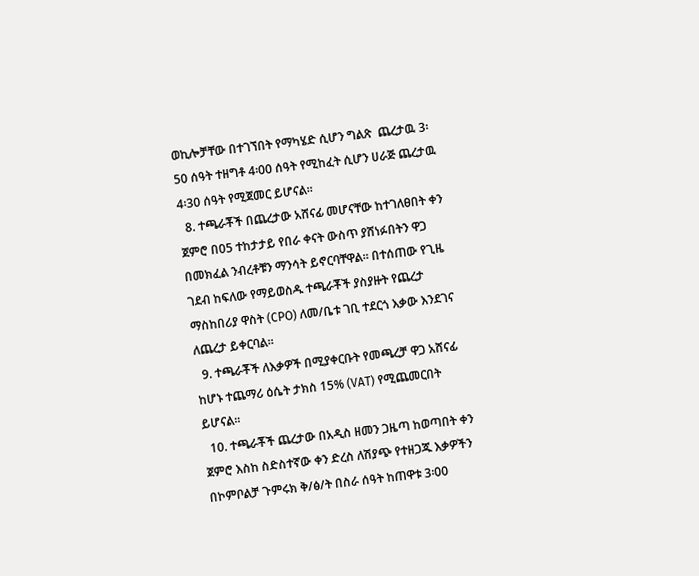ወኪሎቻቸው በተገኘበት የማካሄድ ሲሆን ግልጽ  ጨረታዉ 3፡50 ሰዓት ተዘግቶ 4፡00 ሰዓት የሚከፈት ሲሆን ሀራጅ ጨረታዉ 4፡30 ሰዓት የሚጀመር ይሆናል፡፡
  8. ተጫራቾች በጨረታው አሸናፊ መሆናቸው ከተገለፀበት ቀን ጀምሮ በ05 ተከታታይ የበራ ቀናት ውስጥ ያሸነፉበትን ዋጋ በመክፈል ንብረቶቹን ማንሳት ይኖርባቸዋል፡፡ በተሰጠው የጊዜ ገደብ ከፍለው የማይወስዱ ተጫራቾች ያስያዙት የጨረታ ማስከበሪያ ዋስት (CPO) ለመ/ቤቱ ገቢ ተደርጎ እቃው እንደገና ለጨረታ ይቀርባል፡፡
  9. ተጫራቾች ለእቃዎች በሚያቀርቡት የመጫረቻ ዋጋ አሸናፊ ከሆኑ ተጨማሪ ዕሴት ታክስ 15% (VAT) የሚጨመርበት ይሆናል፡፡
  10. ተጫራቾች ጨረታው በአዲስ ዘመን ጋዜጣ ከወጣበት ቀን ጀምሮ እስከ ስድስተኛው ቀን ድረስ ለሽያጭ የተዘጋጁ እቃዎችን በኮምቦልቻ ጉምሩክ ቅ/ፅ/ት በስራ ሰዓት ከጠዋቱ 3፡00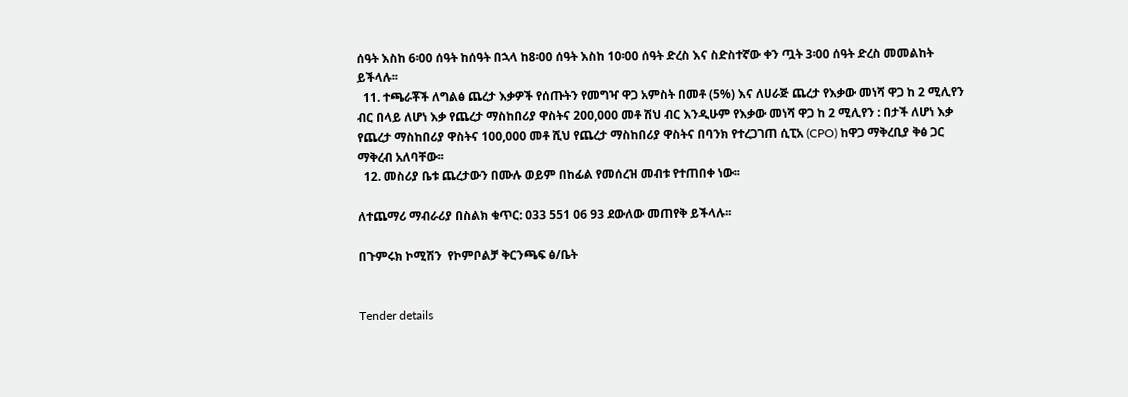ሰዓት እስከ 6፡00 ሰዓት ከሰዓት በኋላ ከ8፡00 ሰዓት እስከ 10፡00 ሰዓት ድረስ እና ስድስተኛው ቀን ጧት 3፡00 ሰዓት ድረስ መመልከት ይችላሉ፡፡
  11. ተጫራቾች ለግልፅ ጨረታ እቃዎች የሰጡትን የመግዣ ዋጋ አምስት በመቶ (5%) እና ለሀራጅ ጨረታ የእቃው መነሻ ዋጋ ከ 2 ሚሊየን ብር በላይ ለሆነ እቃ የጨረታ ማስከበሪያ ዋስትና 200,000 መቶ ሽህ ብር እንዲሁም የእቃው መነሻ ዋጋ ከ 2 ሚሊየን : በታች ለሆነ እቃ የጨረታ ማስከበሪያ ዋስትና 100,000 መቶ ሺህ የጨረታ ማስከበሪያ ዋስትና በባንክ የተረጋገጠ ሲፒአ (CPO) ከዋጋ ማቅረቢያ ቅፅ ጋር ማቅረብ አለባቸው፡፡
  12. መስሪያ ቤቱ ጨረታውን በሙሉ ወይም በከፊል የመሰረዝ መብቱ የተጠበቀ ነው፡፡

ለተጨማሪ ማብራሪያ በስልክ ቁጥር: 033 551 06 93 ደውለው መጠየቅ ይችላሉ፡፡

በጉምሩክ ኮሚሽን  የኮምቦልቻ ቅርንጫፍ ፅ/ቤት


Tender details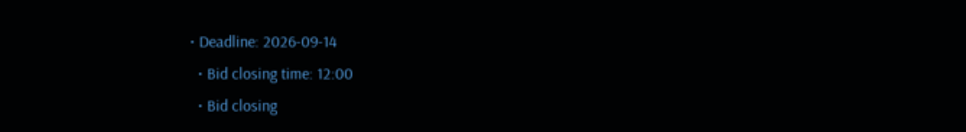• Deadline: 2026-09-14
  • Bid closing time: 12:00
  • Bid closing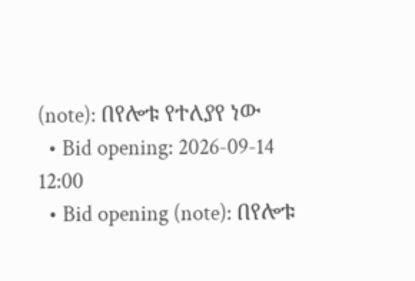(note): በየሎቱ የተለያየ ነው
  • Bid opening: 2026-09-14 12:00
  • Bid opening (note): በየሎቱ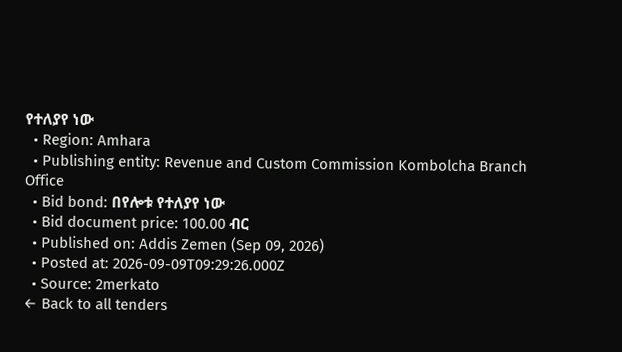የተለያየ ነው
  • Region: Amhara
  • Publishing entity: Revenue and Custom Commission Kombolcha Branch Office
  • Bid bond: በየሎቱ የተለያየ ነው
  • Bid document price: 100.00 ብር
  • Published on: Addis Zemen (Sep 09, 2026)
  • Posted at: 2026-09-09T09:29:26.000Z
  • Source: 2merkato
← Back to all tenders